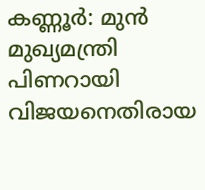കണ്ണൂർ: മുൻ മുഖ്യമന്ത്രി പിണറായി വിജയനെതിരായ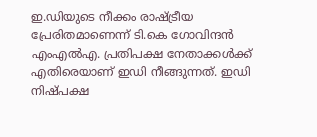ഇ.ഡിയുടെ നീക്കം രാഷ്ട്രീയ പ്രേരിതമാണെന്ന് ടി.കെ ഗോവിന്ദൻ എംഎൽഎ. പ്രതിപക്ഷ നേതാക്കൾക്ക് എതിരെയാണ് ഇഡി നീങ്ങുന്നത്. ഇഡി നിഷ്പക്ഷ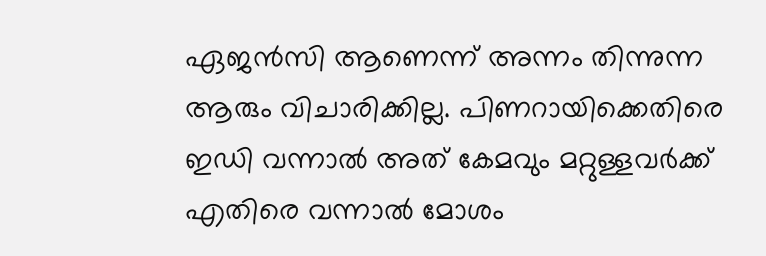ഏജൻസി ആണെന്ന് അന്നം തിന്നുന്ന ആരും വിചാരിക്കില്ല. പിണറായിക്കെതിരെ ഇഡി വന്നാൽ അത് കേമവും മറ്റുള്ളവർക്ക് എതിരെ വന്നാൽ മോശം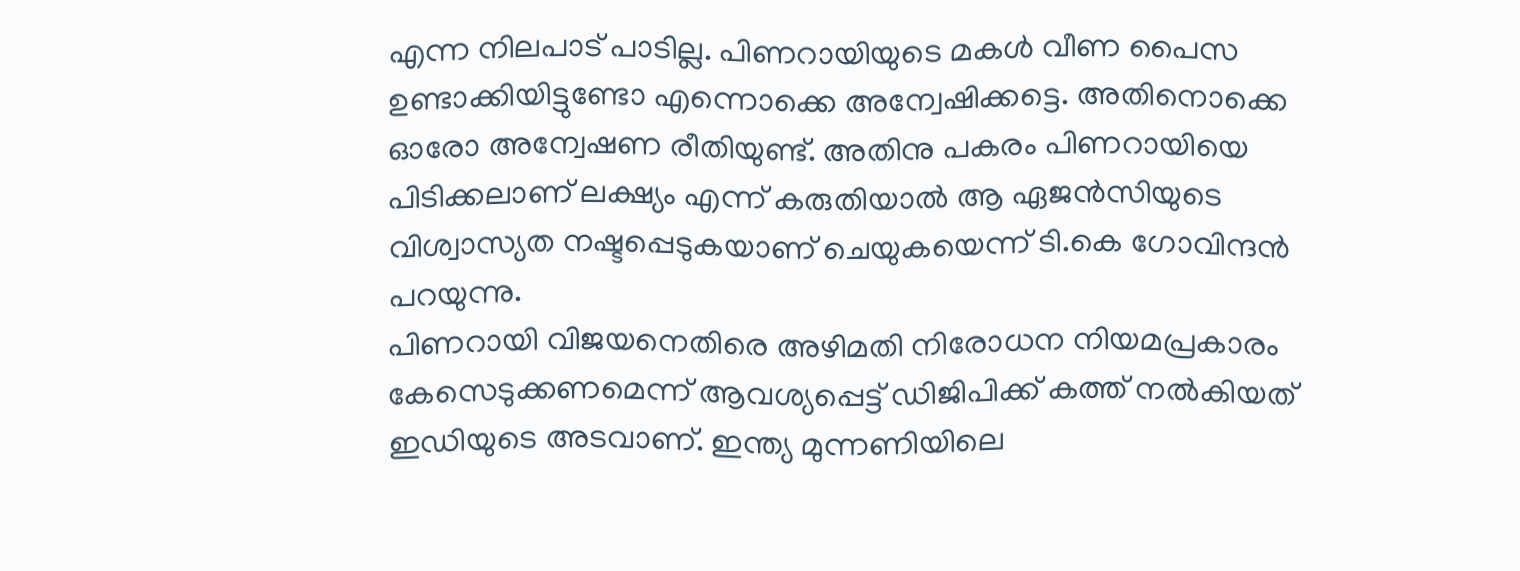എന്ന നിലപാട് പാടില്ല. പിണറായിയുടെ മകൾ വീണ പൈസ ഉണ്ടാക്കിയിട്ടുണ്ടോ എന്നൊക്കെ അന്വേഷിക്കട്ടെ. അതിനൊക്കെ ഓരോ അന്വേഷണ രീതിയുണ്ട്. അതിനു പകരം പിണറായിയെ പിടിക്കലാണ് ലക്ഷ്യം എന്ന് കരുതിയാൽ ആ ഏജൻസിയുടെ വിശ്വാസ്യത നഷ്ടപ്പെടുകയാണ് ചെയുകയെന്ന് ടി.കെ ഗോവിന്ദൻ പറയുന്നു.
പിണറായി വിജയനെതിരെ അഴിമതി നിരോധന നിയമപ്രകാരം കേസെടുക്കണമെന്ന് ആവശ്യപ്പെട്ട് ഡിജിപിക്ക് കത്ത് നൽകിയത് ഇഡിയുടെ അടവാണ്. ഇന്ത്യ മുന്നണിയിലെ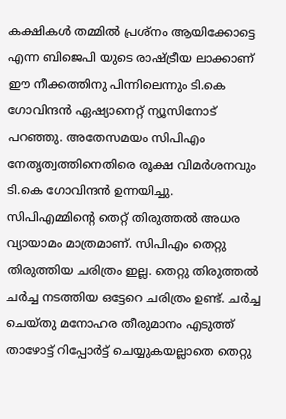കക്ഷികൾ തമ്മിൽ പ്രശ്നം ആയിക്കോട്ടെ എന്ന ബിജെപി യുടെ രാഷ്ട്രീയ ലാക്കാണ് ഈ നീക്കത്തിനു പിന്നിലെന്നും ടി.കെ ഗോവിന്ദൻ ഏഷ്യാനെറ്റ് ന്യൂസിനോട് പറഞ്ഞു. അതേസമയം സിപിഎം നേതൃത്വത്തിനെതിരെ രൂക്ഷ വിമർശനവും ടി.കെ ഗോവിന്ദൻ ഉന്നയിച്ചു. സിപിഎമ്മിന്റെ തെറ്റ് തിരുത്തൽ അധര വ്യായാമം മാത്രമാണ്. സിപിഎം തെറ്റു തിരുത്തിയ ചരിത്രം ഇല്ല. തെറ്റു തിരുത്തൽ ചർച്ച നടത്തിയ ഒട്ടേറെ ചരിത്രം ഉണ്ട്. ചർച്ച ചെയ്തു മനോഹര തീരുമാനം എടുത്ത് താഴോട്ട് റിപ്പോർട്ട് ചെയ്യുകയല്ലാതെ തെറ്റു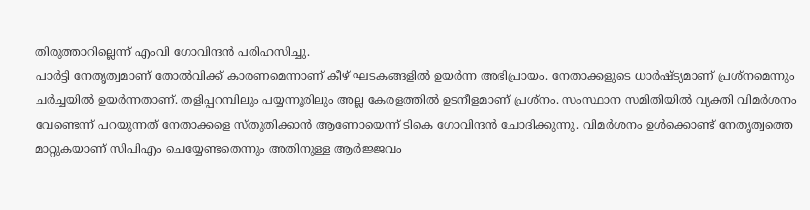തിരുത്താറില്ലെന്ന് എംവി ഗോവിന്ദൻ പരിഹസിച്ചു.
പാർട്ടി നേതൃത്വമാണ് തോൽവിക്ക് കാരണമെന്നാണ് കീഴ് ഘടകങ്ങളിൽ ഉയർന്ന അഭിപ്രായം. നേതാക്കളുടെ ധാർഷ്ട്യമാണ് പ്രശ്നമെന്നും ചർച്ചയിൽ ഉയർന്നതാണ്. തളിപ്പറമ്പിലും പയ്യന്നൂരിലും അല്ല കേരളത്തിൽ ഉടനീളമാണ് പ്രശ്നം. സംസ്ഥാന സമിതിയിൽ വ്യക്തി വിമർശനം വേണ്ടെന്ന് പറയുന്നത് നേതാക്കളെ സ്തുതിക്കാൻ ആണോയെന്ന് ടികെ ഗോവിന്ദൻ ചോദിക്കുന്നു. വിമർശനം ഉൾക്കൊണ്ട് നേതൃത്വത്തെ മാറ്റുകയാണ് സിപിഎം ചെയ്യേണ്ടതെന്നും അതിനുള്ള ആർജ്ജവം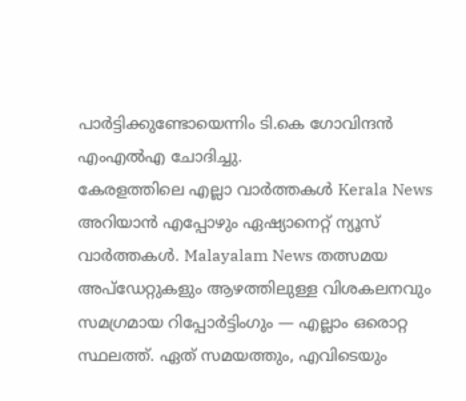പാർട്ടിക്കുണ്ടോയെന്നിം ടി.കെ ഗോവിന്ദൻ എംഎൽഎ ചോദിച്ചു.
കേരളത്തിലെ എല്ലാ വാർത്തകൾ Kerala News അറിയാൻ എപ്പോഴും ഏഷ്യാനെറ്റ് ന്യൂസ് വാർത്തകൾ. Malayalam News തത്സമയ അപ്ഡേറ്റുകളും ആഴത്തിലുള്ള വിശകലനവും സമഗ്രമായ റിപ്പോർട്ടിംഗും — എല്ലാം ഒരൊറ്റ സ്ഥലത്ത്. ഏത് സമയത്തും, എവിടെയും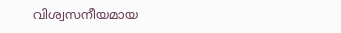വിശ്വസനീയമായ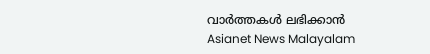വാർത്തകൾ ലഭിക്കാൻ Asianet News Malayalam